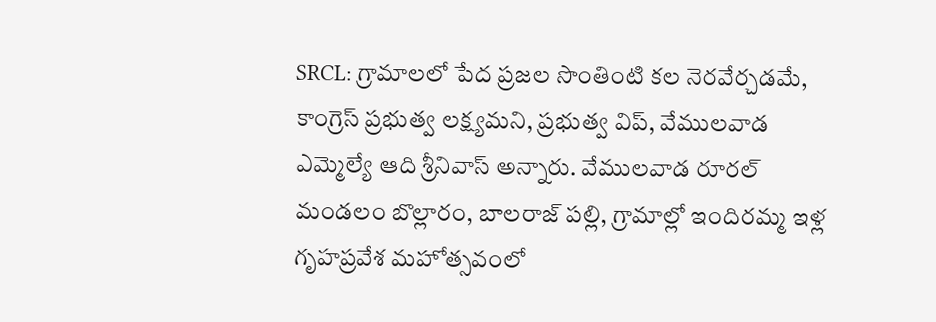SRCL: గ్రామాలలో పేద ప్రజల సొంతింటి కల నెరవేర్చడమే, కాంగ్రెస్ ప్రభుత్వ లక్ష్యమని, ప్రభుత్వ విప్, వేములవాడ ఎమ్మెల్యే ఆది శ్రీనివాస్ అన్నారు. వేములవాడ రూరల్ మండలం బొల్లారం, బాలరాజ్ పల్లి, గ్రామాల్లో ఇందిరమ్మ ఇళ్ల గృహప్రవేశ మహోత్సవంలో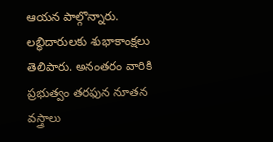ఆయన పాల్గొన్నారు. లబ్ధిదారులకు శుభాకాంక్షలు తెలిపారు. అనంతరం వారికి ప్రభుత్వం తరఫున నూతన వస్త్రాలు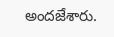అందజేశారు.